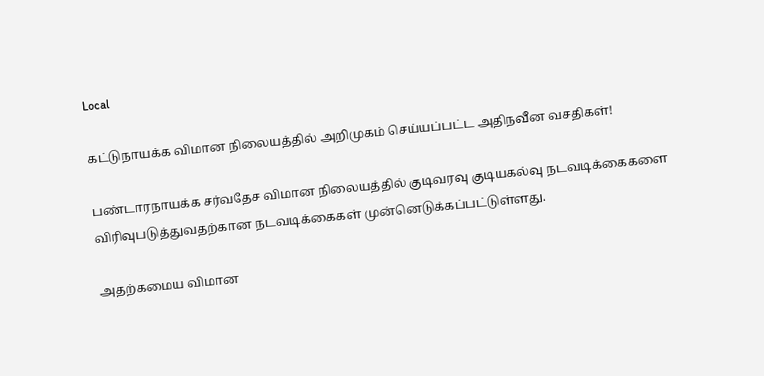Local

கட்டுநாயக்க விமான நிலையத்தில் அறிமுகம் செய்யப்பட்ட அதிநவீன வசதிகள்!

பண்டாரநாயக்க சர்வதேச விமான நிலையத்தில் குடிவரவு குடியகல்வு நடவடிக்கைகளை விரிவுபடுத்துவதற்கான நடவடிக்கைகள் முன்னெடுக்கப்பட்டுள்ளது.

அதற்கமைய விமான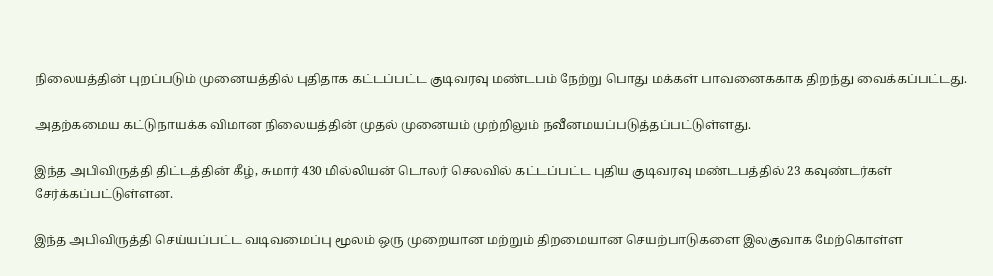நிலையத்தின் புறப்படும் முனையத்தில் புதிதாக கட்டப்பட்ட குடிவரவு மண்டபம் நேற்று பொது மக்கள் பாவனைககாக திறந்து வைக்கப்பட்டது.

அதற்கமைய கட்டுநாயக்க விமான நிலையத்தின் முதல் முனையம் முற்றிலும் நவீனமயப்படுத்தப்பட்டுள்ளது.

இந்த அபிவிருத்தி திட்டத்தின் கீழ், சுமார் 430 மில்லியன் டொலர் செலவில் கட்டப்பட்ட புதிய குடிவரவு மண்டபத்தில் 23 கவுண்டர்கள் சேர்க்கப்பட்டுள்ளன.

இந்த அபிவிருத்தி செய்யப்பட்ட வடிவமைப்பு மூலம் ஒரு முறையான மற்றும் திறமையான செயற்பாடுகளை இலகுவாக மேற்கொள்ள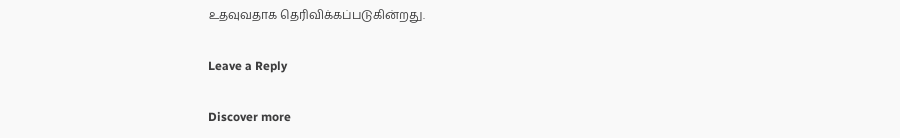உதவுவதாக தெரிவிக்கப்படுகின்றது.

Leave a Reply

Discover more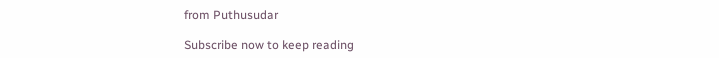from Puthusudar

Subscribe now to keep reading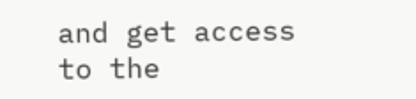and get access to the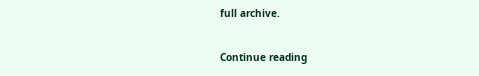full archive.

Continue reading